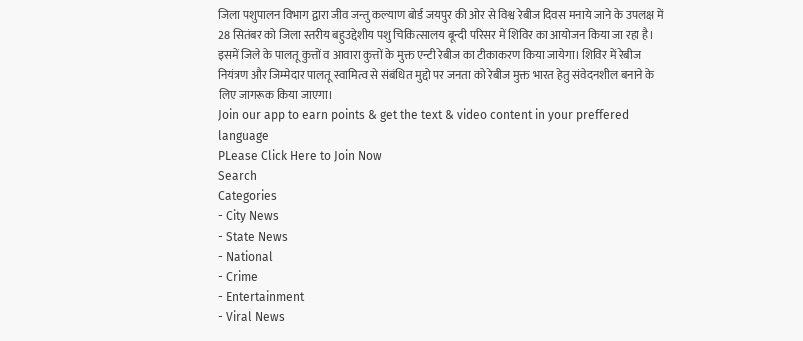जिला पशुपालन विभाग द्वारा जीव जन्तु कल्याण बोर्ड जयपुर की ओर से विश्व रेबीज दिवस मनाये जाने के उपलक्ष में 28 सितंबर को जिला स्तरीय बहुउद्देशीय पशु चिकित्सालय बून्दी परिसर में शिविर का आयोजन किया जा रहा है। इसमें जिले के पालतू कुत्तों व आवारा कुत्तों के मुक्त एन्टी रेबीज का टीकाकरण किया जायेगा। शिविर में रेबीज नियंत्रण और जिम्मेदार पालतू स्वामित्व से संबंधित मुद्दो पर जनता को रेबीज मुक्त भारत हेतु संवेदनशील बनाने के लिए जागरूक किया जाएगा।
Join our app to earn points & get the text & video content in your preffered language
PLease Click Here to Join Now
Search
Categories
- City News
- State News
- National
- Crime
- Entertainment
- Viral News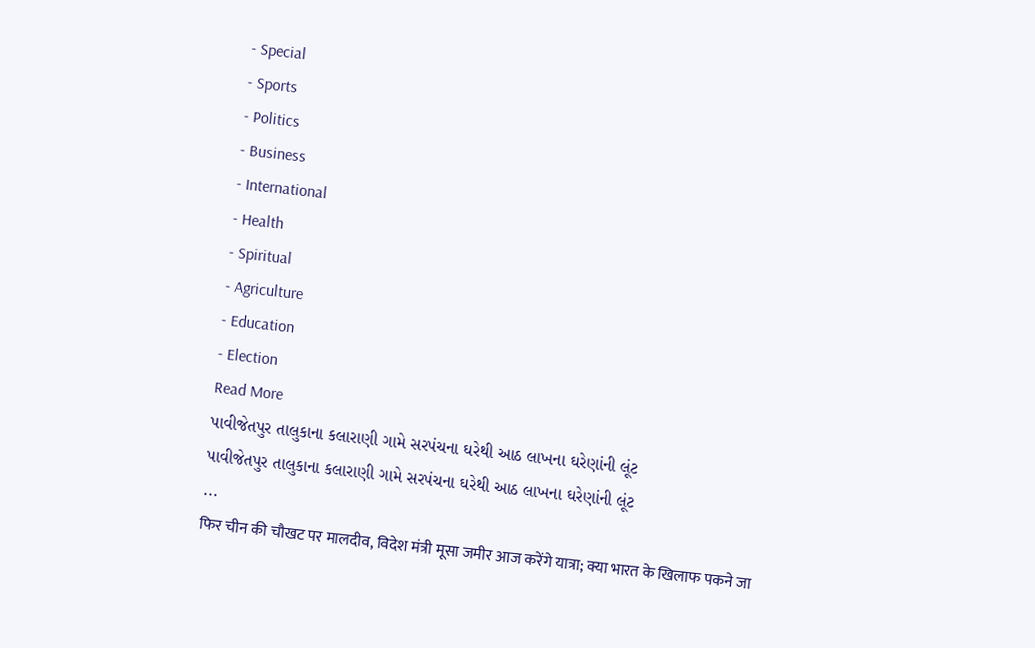- Special
- Sports
- Politics
- Business
- International
- Health
- Spiritual
- Agriculture
- Education
- Election
Read More
પાવીજેતપુર તાલુકાના કલારાણી ગામે સરપંચના ઘરેથી આઠ લાખના ઘરેણાંની લૂંટ
પાવીજેતપુર તાલુકાના કલારાણી ગામે સરપંચના ઘરેથી આઠ લાખના ઘરેણાંની લૂંટ
...
फिर चीन की चौखट पर मालदीव, विदेश मंत्री मूसा जमीर आज करेंगे यात्रा; क्या भारत के खिलाफ पकने जा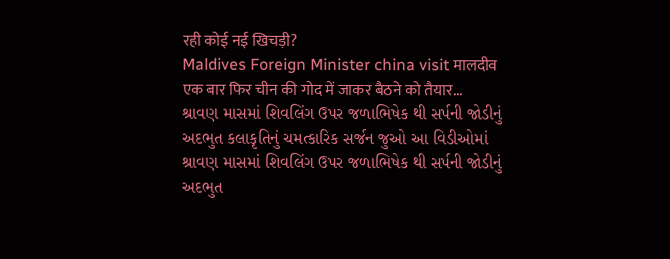रही कोई नई खिचड़ी?
Maldives Foreign Minister china visit मालदीव एक बार फिर चीन की गोद में जाकर बैठने को तैयार...
શ્રાવણ માસમાં શિવલિંગ ઉપર જળાભિષેક થી સર્પની જોડીનું અદભુત કલાકૃતિનું ચમત્કારિક સર્જન જુઓ આ વિડીઓમાં
શ્રાવણ માસમાં શિવલિંગ ઉપર જળાભિષેક થી સર્પની જોડીનું અદભુત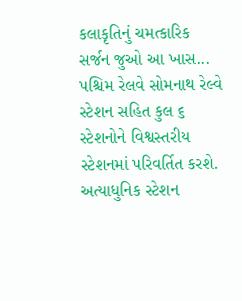કલાકૃતિનું ચમત્કારિક સર્જન જુઓ આ ખાસ...
પશ્ચિમ રેલવે સોમનાથ રેલ્વે સ્ટેશન સહિત કુલ ૬ સ્ટેશનોને વિશ્વસ્તરીય સ્ટેશનમાં પરિવર્તિત કરશે.
અત્યાધુનિક સ્ટેશન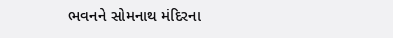ભવનને સોમનાથ મંદિરના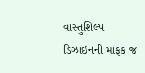વાસ્તુશિલ્પ ડિઝાઇનની માફક જ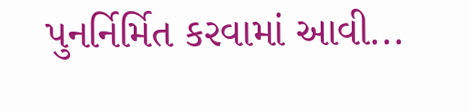પુનર્નિર્મિત કરવામાં આવી...